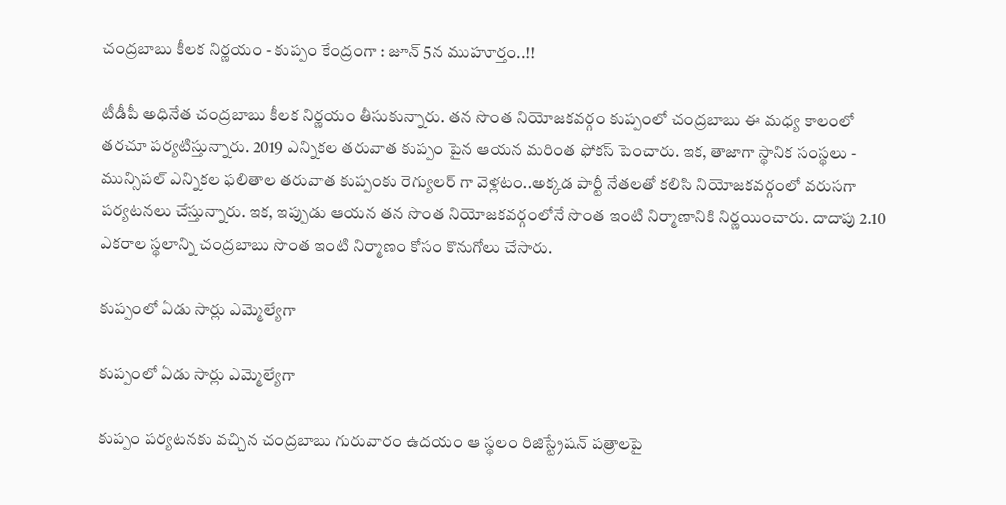చంద్రబాబు కీలక నిర్ణయం - కుప్పం కేంద్రంగా : జూన్‌ 5న ముహూర్తం..!!

టీడీపీ అధినేత చంద్రబాబు కీలక నిర్ణయం తీసుకున్నారు. తన సొంత నియోజకవర్గం కుప్పంలో చంద్రబాబు ఈ మధ్య కాలంలో తరచూ పర్యటిస్తున్నారు. 2019 ఎన్నికల తరువాత కుప్పం పైన ఆయన మరింత ఫోకస్ పెంచారు. ఇక, తాజాగా స్థానిక సంస్థలు - మున్సిపల్ ఎన్నికల ఫలితాల తరువాత కుప్పంకు రెగ్యులర్ గా వెళ్లటం..అక్కడ పార్టీ నేతలతో కలిసి నియోజకవర్గంలో వరుసగా పర్యటనలు చేస్తున్నారు. ఇక, ఇప్పుడు ఆయన తన సొంత నియోజకవర్గంలోనే సొంత ఇంటి నిర్మాణానికి నిర్ణయించారు. దాదాపు 2.10 ఎకరాల స్థలాన్ని చంద్రబాబు సొంత ఇంటి నిర్మాణం కోసం కొనుగోలు చేసారు.

కుప్పంలో ఏడు సార్లు ఎమ్మెల్యేగా

కుప్పంలో ఏడు సార్లు ఎమ్మెల్యేగా

కుప్పం పర్యటనకు వచ్చిన చంద్రబాబు గురువారం ఉదయం ఆ స్థలం రిజిస్ట్రేషన్‌ పత్రాలపై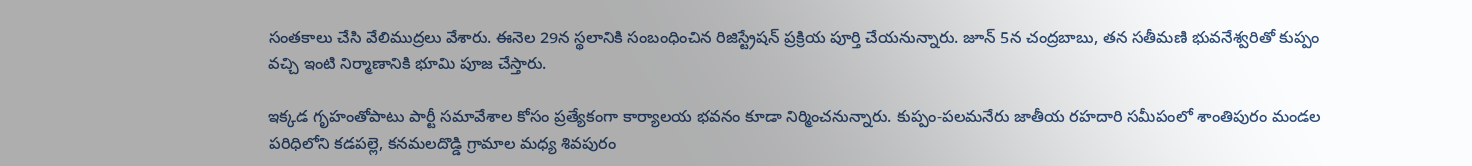సంతకాలు చేసి వేలిముద్రలు వేశారు. ఈనెల 29న స్థలానికి సంబంధించిన రిజిస్ట్రేషన్‌ ప్రక్రియ పూర్తి చేయనున్నారు. జూన్‌ 5న చంద్రబాబు, తన సతీమణి భువనేశ్వరితో కుప్పం వచ్చి ఇంటి నిర్మాణానికి భూమి పూజ చేస్తారు.

ఇక్కడ గృహంతోపాటు పార్టీ సమావేశాల కోసం ప్రత్యేకంగా కార్యాలయ భవనం కూడా నిర్మించనున్నారు. కుప్పం-పలమనేరు జాతీయ రహదారి సమీపంలో శాంతిపురం మండల పరిధిలోని కడపల్లె, కనమలదొడ్డి గ్రామాల మధ్య శివపురం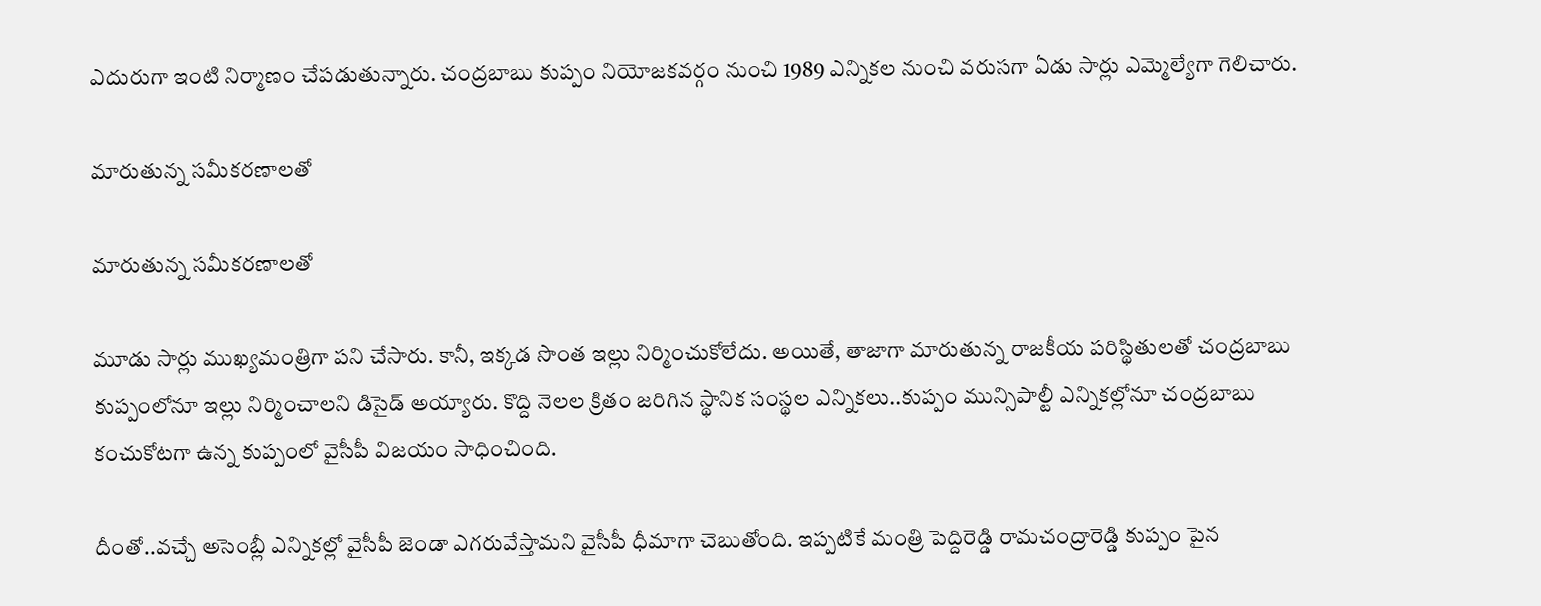ఎదురుగా ఇంటి నిర్మాణం చేపడుతున్నారు. చంద్రబాబు కుప్పం నియోజకవర్గం నుంచి 1989 ఎన్నికల నుంచి వరుసగా ఏడు సార్లు ఎమ్మెల్యేగా గెలిచారు.

మారుతున్న సమీకరణాలతో

మారుతున్న సమీకరణాలతో

మూడు సార్లు ముఖ్యమంత్రిగా పని చేసారు. కానీ, ఇక్కడ సొంత ఇల్లు నిర్మించుకోలేదు. అయితే, తాజాగా మారుతున్న రాజకీయ పరిస్థితులతో చంద్రబాబు కుప్పంలోనూ ఇల్లు నిర్మించాలని డిసైడ్ అయ్యారు. కొద్ది నెలల క్రితం జరిగిన స్థానిక సంస్థల ఎన్నికలు..కుప్పం మున్సిపాల్టీ ఎన్నికల్లోనూ చంద్రబాబు కంచుకోటగా ఉన్న కుప్పంలో వైసీపీ విజయం సాధించింది.

దీంతో..వచ్చే అసెంబ్లీ ఎన్నికల్లో వైసీపీ జెండా ఎగరువేస్తామని వైసీపీ ధీమాగా చెబుతోంది. ఇప్పటికే మంత్రి పెద్దిరెడ్డి రామచంద్రారెడ్డి కుప్పం పైన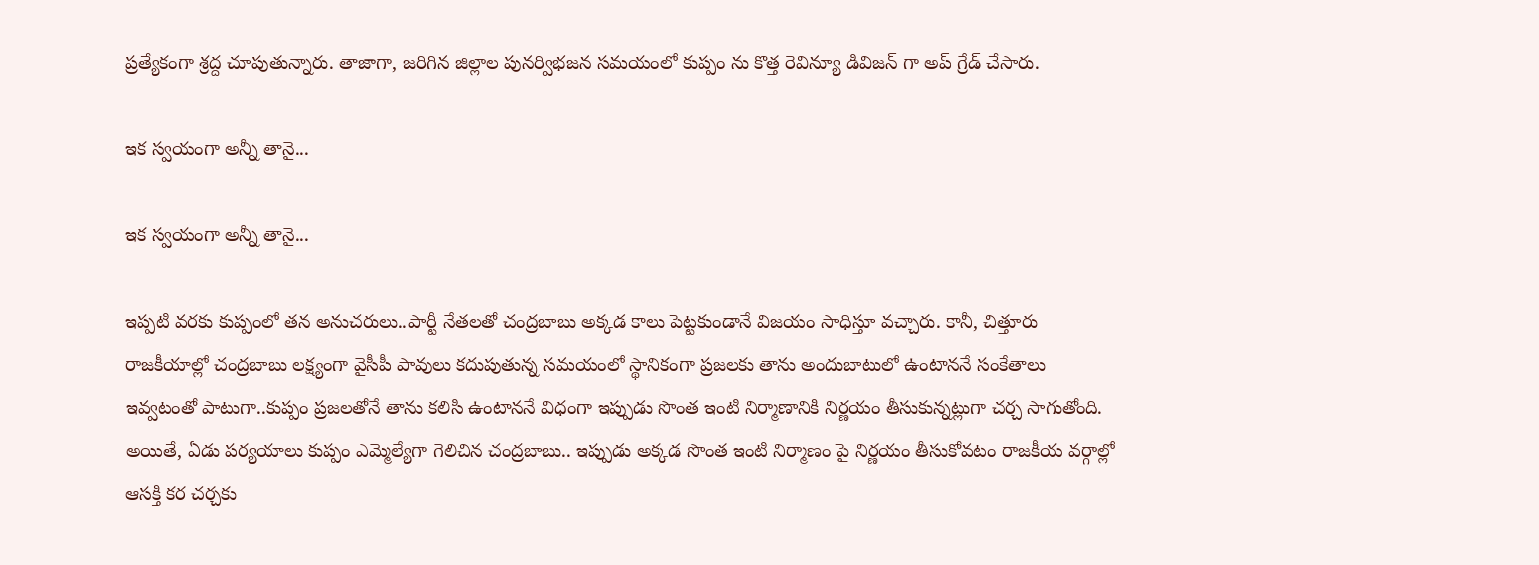ప్రత్యేకంగా శ్రద్ద చూపుతున్నారు. తాజాగా, జరిగిన జిల్లాల పునర్విభజన సమయంలో కుప్పం ను కొత్త రెవిన్యూ డివిజన్ గా అప్ గ్రేడ్ చేసారు.

ఇక స్వయంగా అన్నీ తానై...

ఇక స్వయంగా అన్నీ తానై...

ఇప్పటి వరకు కుప్పంలో తన అనుచరులు..పార్టీ నేతలతో చంద్రబాబు అక్కడ కాలు పెట్టకుండానే విజయం సాధిస్తూ వచ్చారు. కానీ, చిత్తూరు రాజకీయాల్లో చంద్రబాబు లక్ష్యంగా వైసీపీ పావులు కదుపుతున్న సమయంలో స్థానికంగా ప్రజలకు తాను అందుబాటులో ఉంటాననే సంకేతాలు ఇవ్వటంతో పాటుగా..కుప్పం ప్రజలతోనే తాను కలిసి ఉంటాననే విధంగా ఇప్పుడు సొంత ఇంటి నిర్మాణానికి నిర్ణయం తీసుకున్నట్లుగా చర్చ సాగుతోంది. అయితే, ఏడు పర్యయాలు కుప్పం ఎమ్మెల్యేగా గెలిచిన చంద్రబాబు.. ఇప్పుడు అక్కడ సొంత ఇంటి నిర్మాణం పై నిర్ణయం తీసుకోవటం రాజకీయ వర్గాల్లో ఆసక్తి కర చర్చకు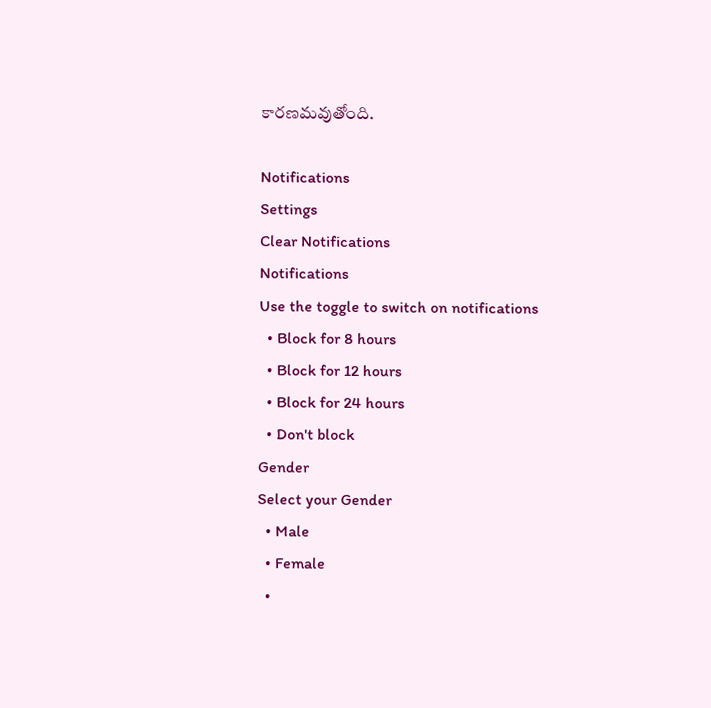కారణమవుతోంది.

Notifications
Settings
Clear Notifications
Notifications
Use the toggle to switch on notifications
  • Block for 8 hours
  • Block for 12 hours
  • Block for 24 hours
  • Don't block
Gender
Select your Gender
  • Male
  • Female
  •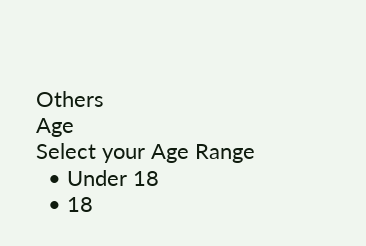Others
Age
Select your Age Range
  • Under 18
  • 18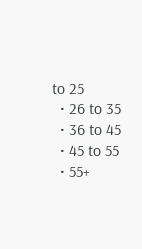to 25
  • 26 to 35
  • 36 to 45
  • 45 to 55
  • 55+